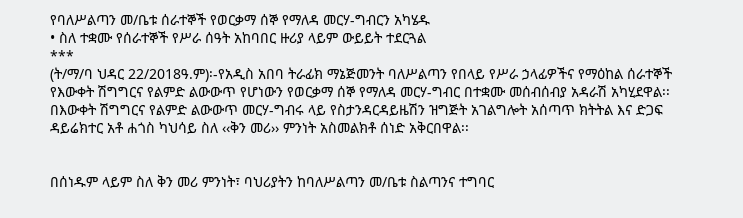የባለሥልጣን መ/ቤቱ ሰራተኞች የወርቃማ ሰኞ የማለዳ መርሃ-ግብርን አካሄዱ
• ስለ ተቋሙ የሰራተኞች የሥራ ሰዓት አከባበር ዙሪያ ላይም ውይይት ተደርጓል
***
(ት/ማ/ባ ህዳር 22/2018ዓ.ም)፡-የአዲስ አበባ ትራፊክ ማኔጅመንት ባለሥልጣን የበላይ የሥራ ኃላፊዎችና የማዕከል ሰራተኞች የእውቀት ሽግግርና የልምድ ልውውጥ የሆነውን የወርቃማ ሰኞ የማለዳ መርሃ-ግብር በተቋሙ መሰብሰብያ አዳራሽ አካሂደዋል፡፡
በእውቀት ሽግግርና የልምድ ልውውጥ መርሃ-ግብሩ ላይ የስታንዳርዳይዜሽን ዝግጅት አገልግሎት አሰጣጥ ክትትል እና ድጋፍ ዳይሬክተር አቶ ሐጎስ ካህሳይ ስለ ‹‹ቅን መሪ›› ምንነት አስመልክቶ ሰነድ አቅርበዋል፡፡


በሰነዱም ላይም ስለ ቅን መሪ ምንነት፣ ባህሪያትን ከባለሥልጣን መ/ቤቱ ስልጣንና ተግባር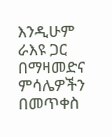እንዲሁም ራእዩ ጋር በማዛመድና ምሳሌዎችን በመጥቀስ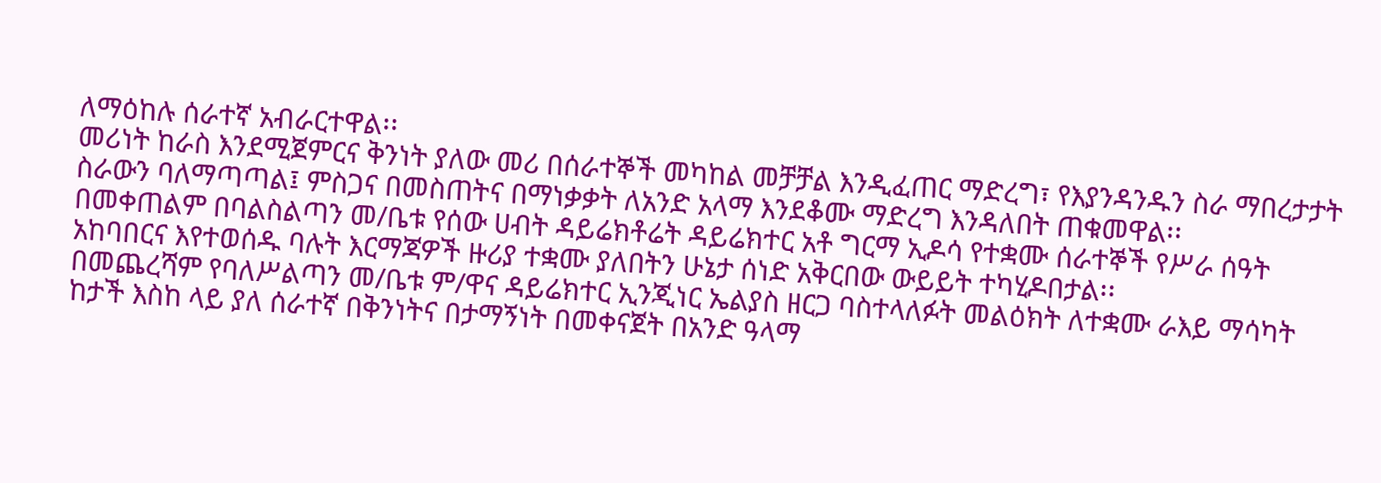ለማዕከሉ ሰራተኛ አብራርተዋል፡፡
መሪነት ከራስ እንደሚጀምርና ቅንነት ያለው መሪ በሰራተኞች መካከል መቻቻል እንዲፈጠር ማድረግ፣ የእያንዳንዱን ስራ ማበረታታት ስራውን ባለማጣጣል፤ ምስጋና በመስጠትና በማነቃቃት ለአንድ አላማ እንደቆሙ ማድረግ እንዳለበት ጠቁመዋል፡፡
በመቀጠልም በባልስልጣን መ/ቤቱ የሰው ሀብት ዳይሬክቶሬት ዳይሬክተር አቶ ግርማ ኢዶሳ የተቋሙ ሰራተኞች የሥራ ሰዓት አከባበርና እየተወሰዱ ባሉት እርማጃዎች ዙሪያ ተቋሙ ያለበትን ሁኔታ ሰነድ አቅርበው ውይይት ተካሂዶበታል፡፡
በመጨረሻም የባለሥልጣን መ/ቤቱ ም/ዋና ዳይሬክተር ኢንጂነር ኤልያስ ዘርጋ ባስተላለፉት መልዕክት ለተቋሙ ራእይ ማሳካት ከታች እስከ ላይ ያለ ሰራተኛ በቅንነትና በታማኝነት በመቀናጀት በአንድ ዓላማ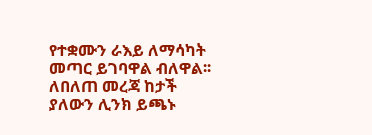የተቋሙን ራእይ ለማሳካት መጣር ይገባዋል ብለዋል፡፡
ለበለጠ መረጃ ከታች ያለውን ሊንክ ይጫኑ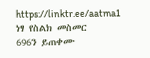https://linktr.ee/aatma1
ነፃ የስልክ መስመር
696ን ይጠቀሙ